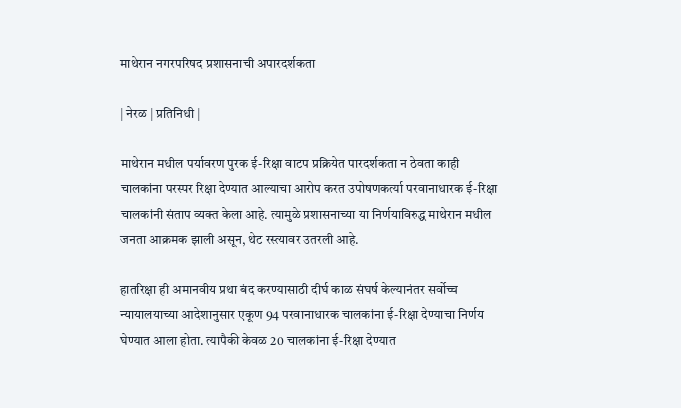माथेरान नगरपरिषद प्रशासनाची अपारदर्शकता

| नेरळ | प्रतिनिधी |

माथेरान मधील पर्यावरण पुरक ई-रिक्षा वाटप प्रक्रियेत पारदर्शकता न ठेवता काही चालकांना परस्पर रिक्षा देण्यात आल्याचा आरोप करत उपोषणकर्त्या परवानाधारक ई-रिक्षा चालकांनी संताप व्यक्त केला आहे. त्यामुळे प्रशासनाच्या या निर्णयाविरुद्ध माथेरान मधील जनता आक्रमक झाली असून, थेट रस्त्यावर उतरली आहे.

हातरिक्षा ही अमानवीय प्रथा बंद करण्यासाठी दीर्घ काळ संघर्ष केल्यानंतर सर्वोच्च न्यायालयाच्या आदेशानुसार एकूण 94 परवानाधारक चालकांना ई-रिक्षा देण्याचा निर्णय घेण्यात आला होता. त्यापैकी केवळ 20 चालकांना ई-रिक्षा देण्यात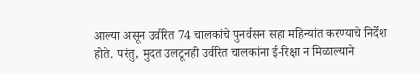आल्या असून उर्वरित 74 चालकांचे पुनर्वसन सहा महिन्यांत करण्याचे निर्देश होते. परंतु, मुदत उलटूनही उर्वरित चालकांना ई-रिक्षा न मिळाल्याने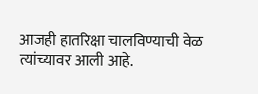आजही हातरिक्षा चालविण्याची वेळ त्यांच्यावर आली आहे.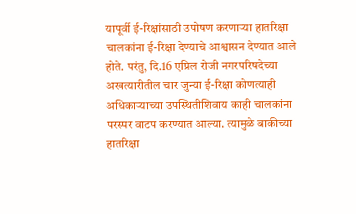यापूर्वी ई-रिक्षांसाठी उपोषण करणाऱ्या हातरिक्षा चालकांना ई-रिक्षा देण्याचे आश्वासन देण्यात आले होते. परंतु, दि.16 एप्रिल रोजी नगरपरिषदेच्या अखत्यारीतील चार जुन्या ई-रिक्षा कोणत्याही अधिकाऱ्याच्या उपस्थितीशिवाय काही चालकांना परस्पर वाटप करण्यात आल्या. त्यामुळे बाकीच्या हातरिक्षा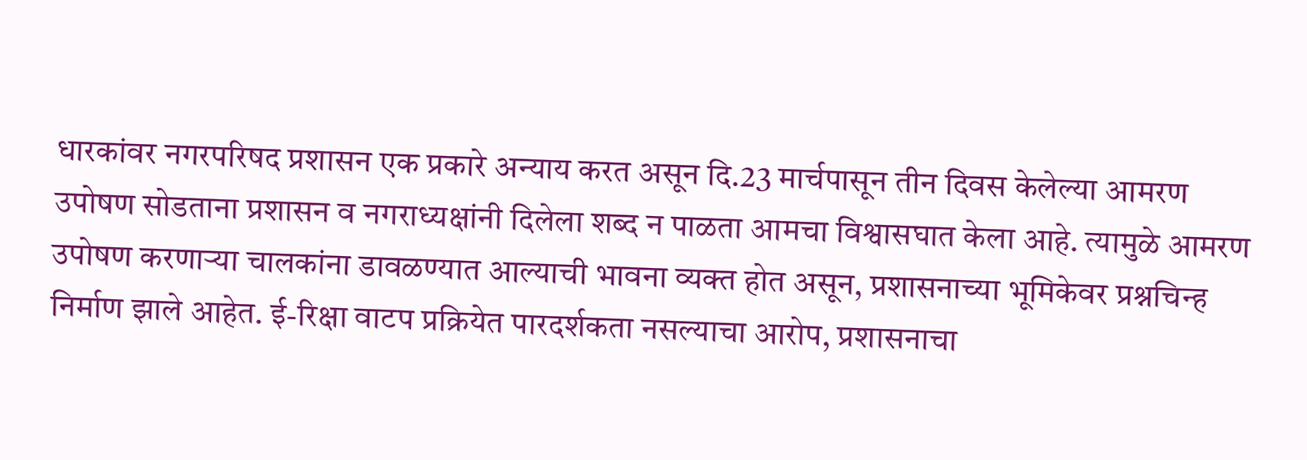धारकांवर नगरपरिषद प्रशासन एक प्रकारे अन्याय करत असून दि.23 मार्चपासून तीन दिवस केलेल्या आमरण उपोषण सोडताना प्रशासन व नगराध्यक्षांनी दिलेला शब्द न पाळता आमचा विश्वासघात केला आहे. त्यामुळे आमरण उपोषण करणाऱ्या चालकांना डावळण्यात आल्याची भावना व्यक्त होत असून, प्रशासनाच्या भूमिकेवर प्रश्नचिन्ह निर्माण झाले आहेत. ई-रिक्षा वाटप प्रक्रियेत पारदर्शकता नसल्याचा आरोप, प्रशासनाचा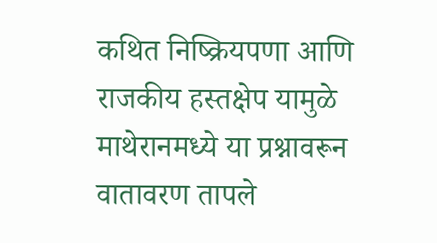कथित निष्क्रियपणा आणि राजकीय हस्तक्षेप यामुळे माथेरानमध्ये या प्रश्नावरून वातावरण तापले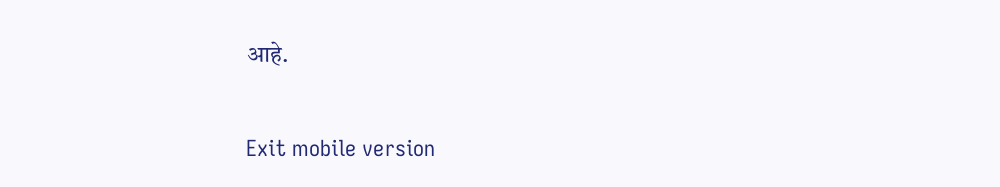आहे.

Exit mobile version